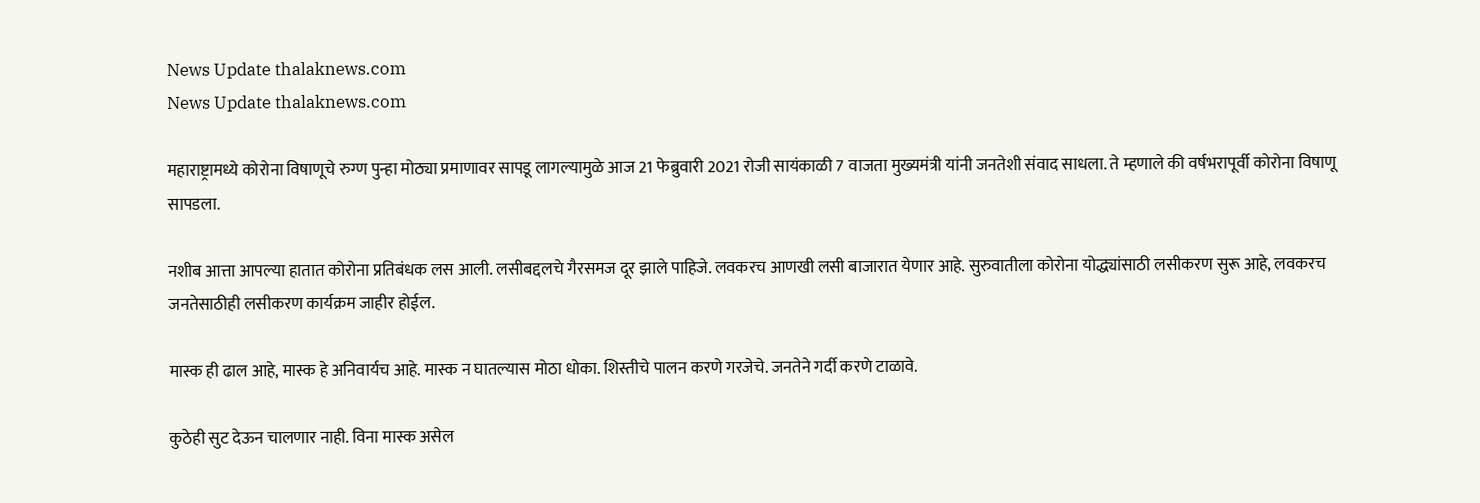News Update thalaknews.com
News Update thalaknews.com

महाराष्ट्रामध्ये कोरोना विषाणूचे रुग्ण पुन्हा मोठ्या प्रमाणावर सापडू लागल्यामुळे आज 21 फेब्रुवारी 2021 रोजी सायंकाळी 7 वाजता मुख्यमंत्री यांनी जनतेशी संवाद साधला. ते म्हणाले की वर्षभरापूर्वी कोरोना विषाणू सापडला.

नशीब आत्ता आपल्या हातात कोरोना प्रतिबंधक लस आली. लसीबद्दलचे गैरसमज दूर झाले पाहिजे. लवकरच आणखी लसी बाजारात येणार आहे. सुरुवातीला कोरोना योद्ध्यांसाठी लसीकरण सुरू आहे, लवकरच जनतेसाठीही लसीकरण कार्यक्रम जाहीर होईल.

मास्क ही ढाल आहे, मास्क हे अनिवार्यच आहे. मास्क न घातल्यास मोठा धोका. शिस्तीचे पालन करणे गरजेचे. जनतेने गर्दी करणे टाळावे.

कुठेही सुट देऊन चालणार नाही. विना मास्क असेल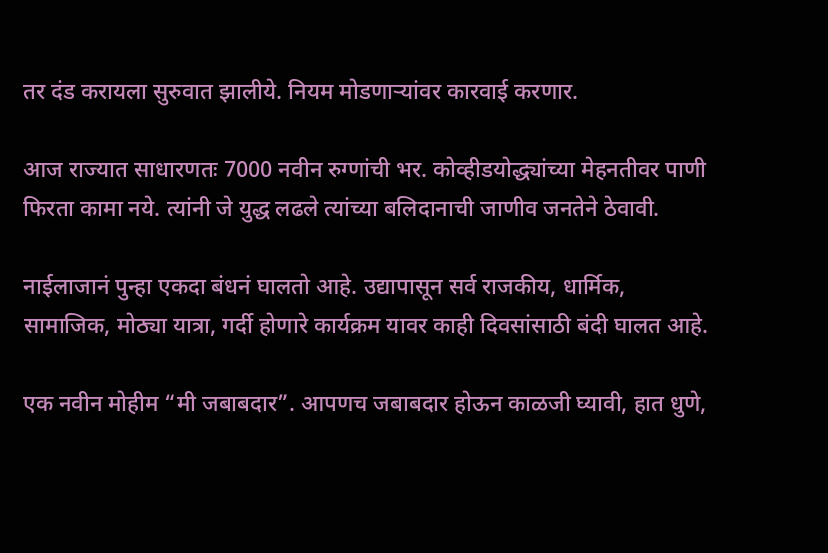तर दंड करायला सुरुवात झालीये. नियम मोडणाऱ्यांवर कारवाई करणार.

आज राज्यात साधारणतः 7000 नवीन रुग्णांची भर. कोव्हीडयोद्ध्यांच्या मेहनतीवर पाणी फिरता कामा नये. त्यांनी जे युद्ध लढले त्यांच्या बलिदानाची जाणीव जनतेने ठेवावी.

नाईलाजानं पुन्हा एकदा बंधनं घालतो आहे. उद्यापासून सर्व राजकीय, धार्मिक, सामाजिक, मोठ्या यात्रा, गर्दी होणारे कार्यक्रम यावर काही दिवसांसाठी बंदी घालत आहे.

एक नवीन मोहीम “मी जबाबदार”. आपणच जबाबदार होऊन काळजी घ्यावी, हात धुणे,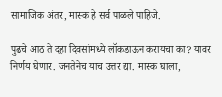सामाजिक अंतर, मास्क हे सर्व पाळले पाहिजे.

पुढचे आठ ते दहा दिवसांमध्ये लॉकडाऊन करायचा का? यावर निर्णय घेणार. जनतेनेच याच उत्तर द्या. मास्क घाला,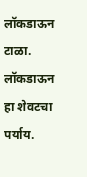लॉकडाऊन टाळा. लॉकडाऊन हा शेवटचा पर्याय.